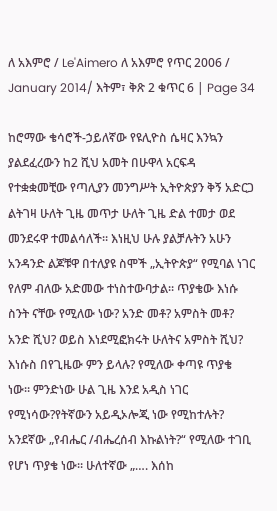ለ አእምሮ / Le'Aimero ለ አእምሮ የጥር 2006 / January 2014/ እትም፣ ቅጽ 2 ቁጥር 6 | Page 34

ከሮማው ቄሳሮች-ኃይለኛው የዩሊዮስ ሴዛር እንኳን ያልደፈረውን ከ2 ሺህ አመት በሁዋላ አርፍዳ የተቋቋመቺው የጣሊያን መንግሥት ኢትዮጵያን ቅኝ አድርጋ ልትገዛ ሁለት ጊዜ መጥታ ሁለት ጊዜ ድል ተመታ ወደ መንደሩዋ ተመልሳለች። እነዚህ ሁሉ ያልቻሉትን አሁን አንዳንድ ልጆቹዋ በተለያዩ ስሞች „ኢትዮጵያ“ የሚባል ነገር የለም ብለው አድመው ተነስተውባታል። ጥያቄው እነሱ ስንት ናቸው የሚለው ነው? አንድ መቶ? አምስት መቶ? አንድ ሺህ? ወይስ እነደሚፎክሩት ሁለትና አምስት ሺህ? እነሱስ በየጊዜው ምን ይላሉ? የሚለው ቀጣዩ ጥያቄ ነው። ምንድነው ሁል ጊዜ እንደ አዲስ ነገር የሚነሳው?የትኛውን አይዲኦሎጂ ነው የሚከተሉት? አንደኛው „የብሔር /ብሔረሰብ እኩልነት?“ የሚለው ተገቢ የሆነ ጥያቄ ነው። ሁለተኛው „…. እሰከ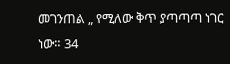መገንጠል „ የሚለው ቅጥ ያጣጣጣ ነገር ነው። 34